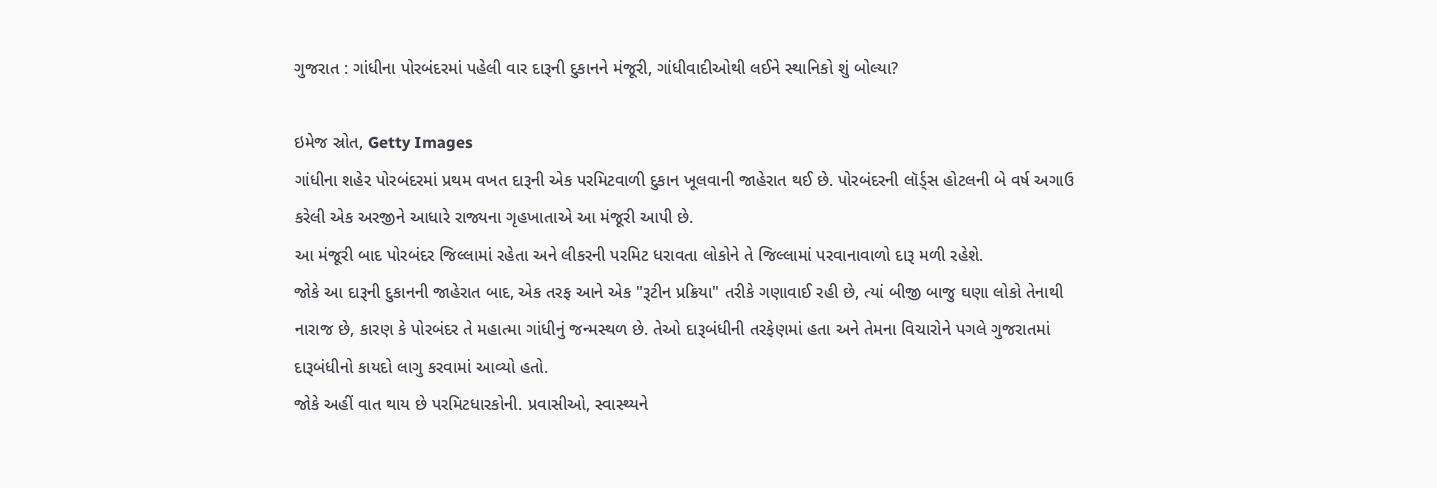ગુજરાત : ગાંધીના પોરબંદરમાં પહેલી વાર દારૂની દુકાનને મંજૂરી, ગાંધીવાદીઓથી લઈને સ્થાનિકો શું બોલ્યા?

ઇમેજ સ્રોત, Getty Images
ગાંધીના શહેર પોરબંદરમાં પ્રથમ વખત દારૂની એક પરમિટવાળી દુકાન ખૂલવાની જાહેરાત થઈ છે. પોરબંદરની લૉર્ડ્સ હોટલની બે વર્ષ અગાઉ કરેલી એક અરજીને આધારે રાજ્યના ગૃહખાતાએ આ મંજૂરી આપી છે.
આ મંજૂરી બાદ પોરબંદર જિલ્લામાં રહેતા અને લીકરની પરમિટ ધરાવતા લોકોને તે જિલ્લામાં પરવાનાવાળો દારૂ મળી રહેશે.
જોકે આ દારૂની દુકાનની જાહેરાત બાદ, એક તરફ આને એક "રૂટીન પ્રક્રિયા" તરીકે ગણાવાઈ રહી છે, ત્યાં બીજી બાજુ ઘણા લોકો તેનાથી નારાજ છે, કારણ કે પોરબંદર તે મહાત્મા ગાંધીનું જન્મસ્થળ છે. તેઓ દારૂબંધીની તરફેણમાં હતા અને તેમના વિચારોને પગલે ગુજરાતમાં દારૂબંધીનો કાયદો લાગુ કરવામાં આવ્યો હતો.
જોકે અહીં વાત થાય છે પરમિટધારકોની. પ્રવાસીઓ, સ્વાસ્થ્યને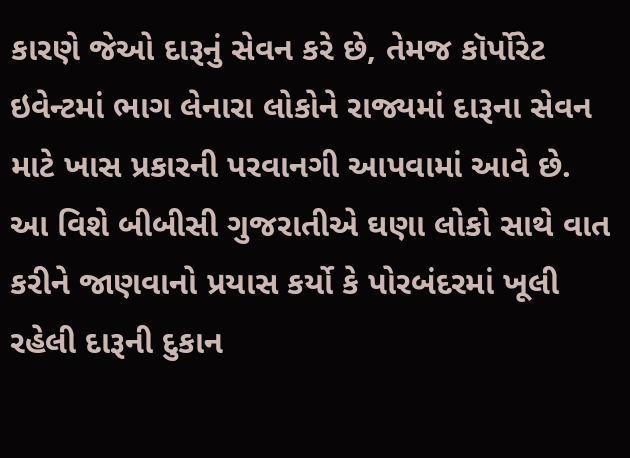કારણે જેઓ દારૂનું સેવન કરે છે, તેમજ કૉર્પોરેટ ઇવેન્ટમાં ભાગ લેનારા લોકોને રાજ્યમાં દારૂના સેવન માટે ખાસ પ્રકારની પરવાનગી આપવામાં આવે છે.
આ વિશે બીબીસી ગુજરાતીએ ઘણા લોકો સાથે વાત કરીને જાણવાનો પ્રયાસ કર્યો કે પોરબંદરમાં ખૂલી રહેલી દારૂની દુકાન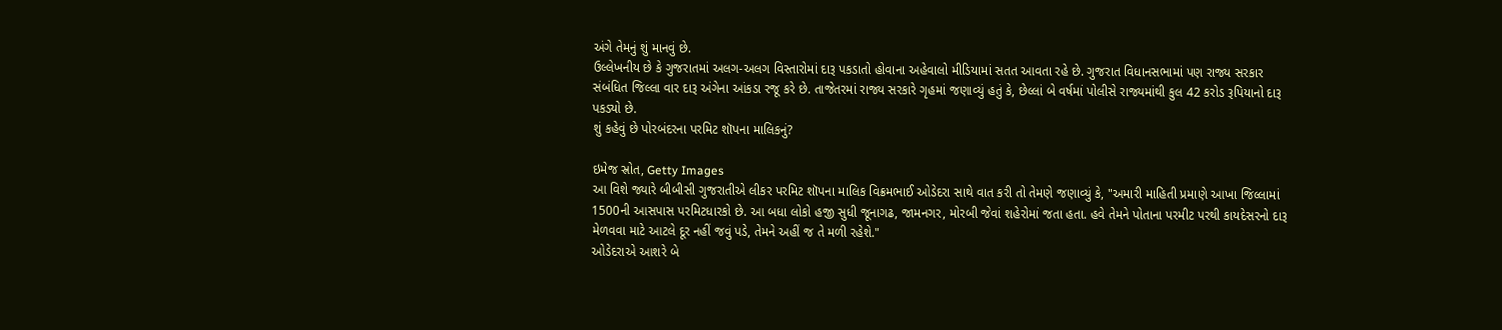અંગે તેમનું શું માનવું છે.
ઉલ્લેખનીય છે કે ગુજરાતમાં અલગ-અલગ વિસ્તારોમાં દારૂ પકડાતો હોવાના અહેવાલો મીડિયામાં સતત આવતા રહે છે. ગુજરાત વિધાનસભામાં પણ રાજ્ય સરકાર સંબંધિત જિલ્લા વાર દારૂ અંગેના આંકડા રજૂ કરે છે. તાજેતરમાં રાજ્ય સરકારે ગૃહમાં જણાવ્યું હતું કે, છેલ્લાં બે વર્ષમાં પોલીસે રાજ્યમાંથી કુલ 42 કરોડ રૂપિયાનો દારૂ પકડ્યો છે.
શું કહેવું છે પોરબંદરના પરમિટ શૉપના માલિકનું?

ઇમેજ સ્રોત, Getty Images
આ વિશે જ્યારે બીબીસી ગુજરાતીએ લીકર પરમિટ શૉપના માલિક વિક્રમભાઈ ઓડેદરા સાથે વાત કરી તો તેમણે જણાવ્યું કે, "અમારી માહિતી પ્રમાણે આખા જિલ્લામાં 1500ની આસપાસ પરમિટધારકો છે. આ બધા લોકો હજી સુધી જૂનાગઢ, જામનગર, મોરબી જેવાં શહેરોમાં જતા હતા. હવે તેમને પોતાના પરમીટ પરથી કાયદેસરનો દારૂ મેળવવા માટે આટલે દૂર નહીં જવું પડે, તેમને અહીં જ તે મળી રહેશે."
ઓડેદરાએ આશરે બે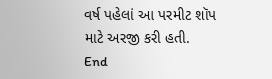વર્ષ પહેલાં આ પરમીટ શૉપ માટે અરજી કરી હતી.
End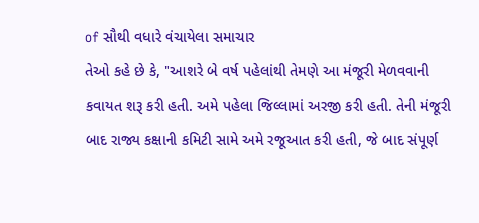of સૌથી વધારે વંચાયેલા સમાચાર
તેઓ કહે છે કે, "આશરે બે વર્ષ પહેલાંથી તેમણે આ મંજૂરી મેળવવાની કવાયત શરૂ કરી હતી. અમે પહેલા જિલ્લામાં અરજી કરી હતી. તેની મંજૂરી બાદ રાજ્ય કક્ષાની કમિટી સામે અમે રજૂઆત કરી હતી, જે બાદ સંપૂર્ણ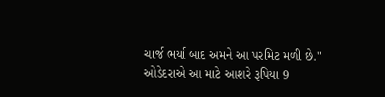ચાર્જ ભર્યા બાદ અમને આ પરમિટ મળી છે."
ઓડેદરાએ આ માટે આશરે રૂપિયા 9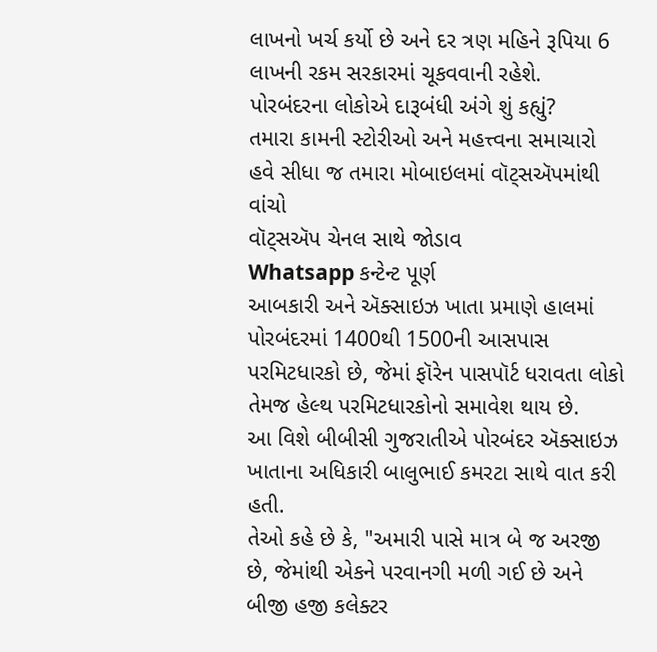લાખનો ખર્ચ કર્યો છે અને દર ત્રણ મહિને રૂપિયા 6 લાખની રકમ સરકારમાં ચૂકવવાની રહેશે.
પોરબંદરના લોકોએ દારૂબંધી અંગે શું કહ્યું?
તમારા કામની સ્ટોરીઓ અને મહત્ત્વના સમાચારો હવે સીધા જ તમારા મોબાઇલમાં વૉટ્સઍપમાંથી વાંચો
વૉટ્સઍપ ચેનલ સાથે જોડાવ
Whatsapp કન્ટેન્ટ પૂર્ણ
આબકારી અને ઍક્સાઇઝ ખાતા પ્રમાણે હાલમાં પોરબંદરમાં 1400થી 1500ની આસપાસ પરમિટધારકો છે, જેમાં ફૉરેન પાસપૉર્ટ ધરાવતા લોકો તેમજ હેલ્થ પરમિટધારકોનો સમાવેશ થાય છે.
આ વિશે બીબીસી ગુજરાતીએ પોરબંદર ઍક્સાઇઝ ખાતાના અધિકારી બાલુભાઈ કમરટા સાથે વાત કરી હતી.
તેઓ કહે છે કે, "અમારી પાસે માત્ર બે જ અરજી છે, જેમાંથી એકને પરવાનગી મળી ગઈ છે અને બીજી હજી કલેક્ટર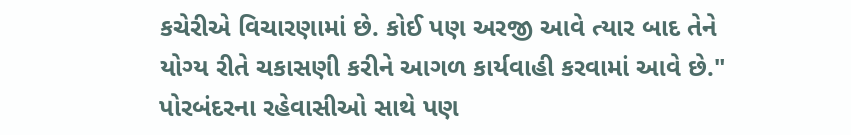કચેરીએ વિચારણામાં છે. કોઈ પણ અરજી આવે ત્યાર બાદ તેને યોગ્ય રીતે ચકાસણી કરીને આગળ કાર્યવાહી કરવામાં આવે છે."
પોરબંદરના રહેવાસીઓ સાથે પણ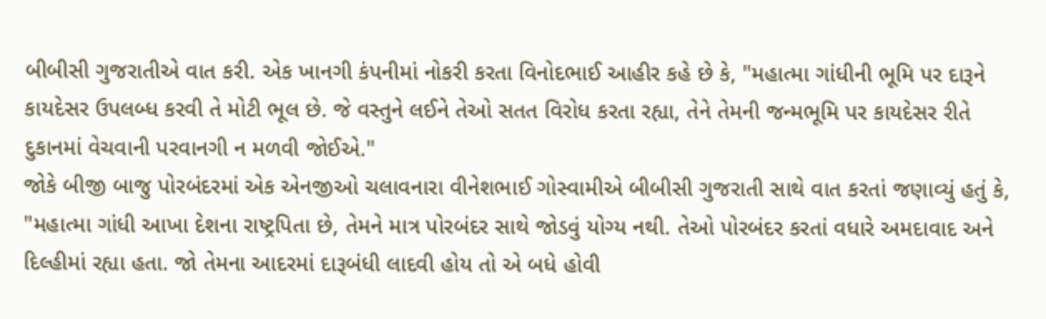બીબીસી ગુજરાતીએ વાત કરી. એક ખાનગી કંપનીમાં નોકરી કરતા વિનોદભાઈ આહીર કહે છે કે, "મહાત્મા ગાંધીની ભૂમિ પર દારૂને કાયદેસર ઉપલબ્ધ કરવી તે મોટી ભૂલ છે. જે વસ્તુને લઈને તેઓ સતત વિરોધ કરતા રહ્યા, તેને તેમની જન્મભૂમિ પર કાયદેસર રીતે દુકાનમાં વેચવાની પરવાનગી ન મળવી જોઈએ."
જોકે બીજી બાજુ પોરબંદરમાં એક એનજીઓ ચલાવનારા વીનેશભાઈ ગોસ્વામીએ બીબીસી ગુજરાતી સાથે વાત કરતાં જણાવ્યું હતું કે, "મહાત્મા ગાંધી આખા દેશના રાષ્ટ્રપિતા છે, તેમને માત્ર પોરબંદર સાથે જોડવું યોગ્ય નથી. તેઓ પોરબંદર કરતાં વધારે અમદાવાદ અને દિલ્હીમાં રહ્યા હતા. જો તેમના આદરમાં દારૂબંધી લાદવી હોય તો એ બધે હોવી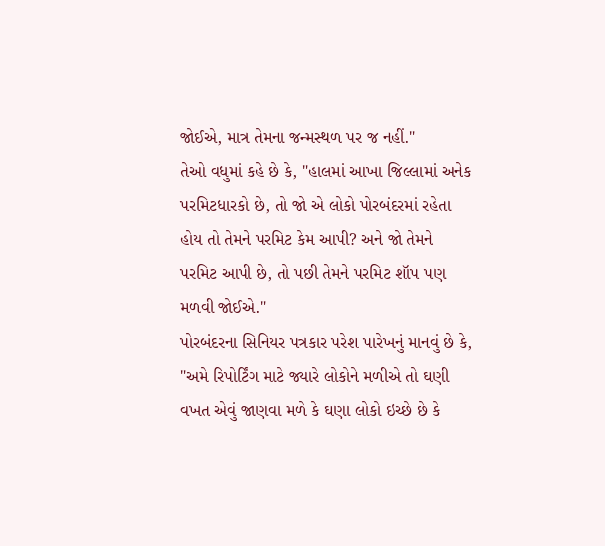જોઈએ, માત્ર તેમના જન્મસ્થળ પર જ નહીં."
તેઓ વધુમાં કહે છે કે, "હાલમાં આખા જિલ્લામાં અનેક પરમિટધારકો છે, તો જો એ લોકો પોરબંદરમાં રહેતા હોય તો તેમને પરમિટ કેમ આપી? અને જો તેમને પરમિટ આપી છે, તો પછી તેમને પરમિટ શૉપ પણ મળવી જોઈએ."
પોરબંદરના સિનિયર પત્રકાર પરેશ પારેખનું માનવું છે કે, "અમે રિપોર્ટિંગ માટે જ્યારે લોકોને મળીએ તો ઘણી વખત એવું જાણવા મળે કે ઘણા લોકો ઇચ્છે છે કે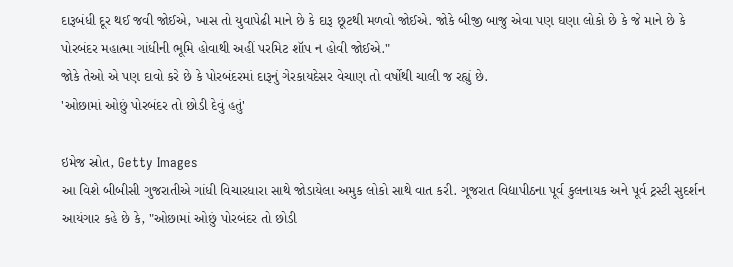દારૂબંધી દૂર થઈ જવી જોઈએ, ખાસ તો યુવાપેઢી માને છે કે દારૂ છૂટથી મળવો જોઈએ. જોકે બીજી બાજુ એવા પણ ઘણા લોકો છે કે જે માને છે કે પોરબંદર મહાત્મા ગાંધીની ભૂમિ હોવાથી અહીં પરમિટ શૉપ ન હોવી જોઈએ."
જોકે તેઓ એ પણ દાવો કરે છે કે પોરબંદરમાં દારૂનું ગેરકાયદેસર વેચાણ તો વર્ષોથી ચાલી જ રહ્યું છે.
'ઓછામાં ઓછું પોરબંદર તો છોડી દેવું હતું'

ઇમેજ સ્રોત, Getty Images
આ વિશે બીબીસી ગુજરાતીએ ગાંધી વિચારધારા સાથે જોડાયેલા અમુક લોકો સાથે વાત કરી. ગૂજરાત વિદ્યાપીઠના પૂર્વ કુલનાયક અને પૂર્વ ટ્રસ્ટી સુદર્શન આયંગાર કહે છે કે, "ઓછામાં ઓછું પોરબંદર તો છોડી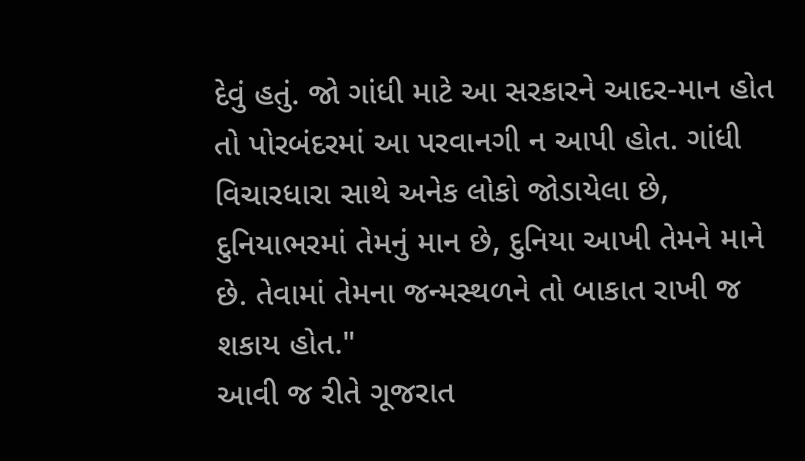દેવું હતું. જો ગાંધી માટે આ સરકારને આદર-માન હોત તો પોરબંદરમાં આ પરવાનગી ન આપી હોત. ગાંધી વિચારધારા સાથે અનેક લોકો જોડાયેલા છે, દુનિયાભરમાં તેમનું માન છે, દુનિયા આખી તેમને માને છે. તેવામાં તેમના જન્મસ્થળને તો બાકાત રાખી જ શકાય હોત."
આવી જ રીતે ગૂજરાત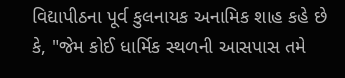વિદ્યાપીઠના પૂર્વ કુલનાયક અનામિક શાહ કહે છે કે, "જેમ કોઈ ધાર્મિક સ્થળની આસપાસ તમે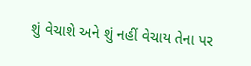શું વેચાશે અને શું નહીં વેચાય તેના પર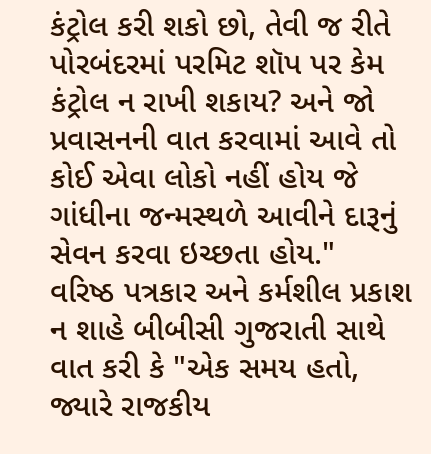કંટ્રોલ કરી શકો છો, તેવી જ રીતે પોરબંદરમાં પરમિટ શૉપ પર કેમ કંટ્રોલ ન રાખી શકાય? અને જો પ્રવાસનની વાત કરવામાં આવે તો કોઈ એવા લોકો નહીં હોય જે ગાંધીના જન્મસ્થળે આવીને દારૂનું સેવન કરવા ઇચ્છતા હોય."
વરિષ્ઠ પત્રકાર અને કર્મશીલ પ્રકાશ ન શાહે બીબીસી ગુજરાતી સાથે વાત કરી કે "એક સમય હતો, જ્યારે રાજકીય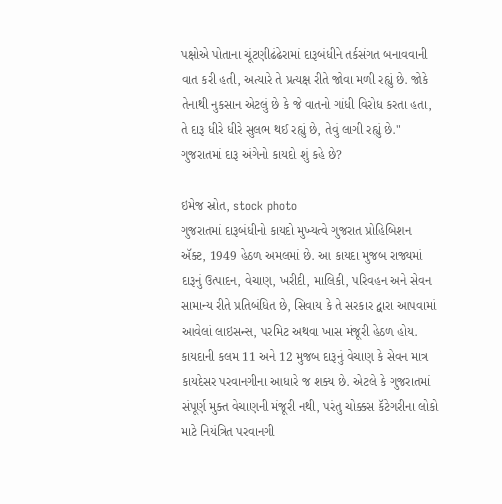પક્ષોએ પોતાના ચૂંટણીઢંઢેરામાં દારૂબંધીને તર્કસંગત બનાવવાની વાત કરી હતી, અત્યારે તે પ્રત્યક્ષ રીતે જોવા મળી રહ્યું છે. જોકે તેનાથી નુકસાન એટલું છે કે જે વાતનો ગાંધી વિરોધ કરતા હતા, તે દારૂ ધીરે ધીરે સુલભ થઈ રહ્યું છે, તેવું લાગી રહ્યું છે."
ગુજરાતમાં દારૂ અંગેનો કાયદો શું કહે છે?

ઇમેજ સ્રોત, stock photo
ગુજરાતમાં દારૂબંધીનો કાયદો મુખ્યત્વે ગુજરાત પ્રોહિબિશન ઍક્ટ, 1949 હેઠળ અમલમાં છે. આ કાયદા મુજબ રાજ્યમાં દારૂનું ઉત્પાદન, વેચાણ, ખરીદી, માલિકી, પરિવહન અને સેવન સામાન્ય રીતે પ્રતિબંધિત છે, સિવાય કે તે સરકાર દ્વારા આપવામાં આવેલાં લાઇસન્સ, પરમિટ અથવા ખાસ મંજૂરી હેઠળ હોય.
કાયદાની કલમ 11 અને 12 મુજબ દારૂનું વેચાણ કે સેવન માત્ર કાયદેસર પરવાનગીના આધારે જ શક્ય છે. એટલે કે ગુજરાતમાં સંપૂર્ણ મુક્ત વેચાણની મંજૂરી નથી, પરંતુ ચોક્કસ કૅટેગરીના લોકો માટે નિયંત્રિત પરવાનગી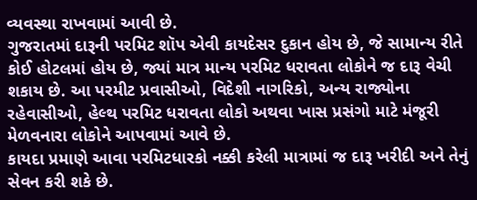વ્યવસ્થા રાખવામાં આવી છે.
ગુજરાતમાં દારૂની પરમિટ શૉપ એવી કાયદેસર દુકાન હોય છે, જે સામાન્ય રીતે કોઈ હોટલમાં હોય છે, જ્યાં માત્ર માન્ય પરમિટ ધરાવતા લોકોને જ દારૂ વેચી શકાય છે. આ પરમીટ પ્રવાસીઓ, વિદેશી નાગરિકો, અન્ય રાજ્યોના રહેવાસીઓ, હેલ્થ પરમિટ ધરાવતા લોકો અથવા ખાસ પ્રસંગો માટે મંજૂરી મેળવનારા લોકોને આપવામાં આવે છે.
કાયદા પ્રમાણે આવા પરમિટધારકો નક્કી કરેલી માત્રામાં જ દારૂ ખરીદી અને તેનું સેવન કરી શકે છે.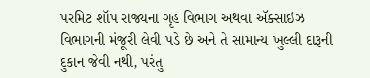પરમિટ શૉપ રાજ્યના ગૃહ વિભાગ અથવા ઍક્સાઇઝ વિભાગની મંજૂરી લેવી પડે છે અને તે સામાન્ય ખુલ્લી દારૂની દુકાન જેવી નથી, પરંતુ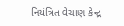નિયંત્રિત વેચાણ કેન્દ્ર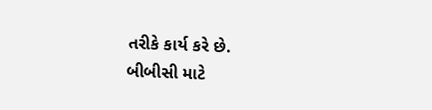તરીકે કાર્ય કરે છે.
બીબીસી માટે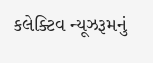કલેક્ટિવ ન્યૂઝરૂમનું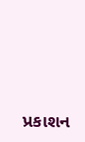પ્રકાશન